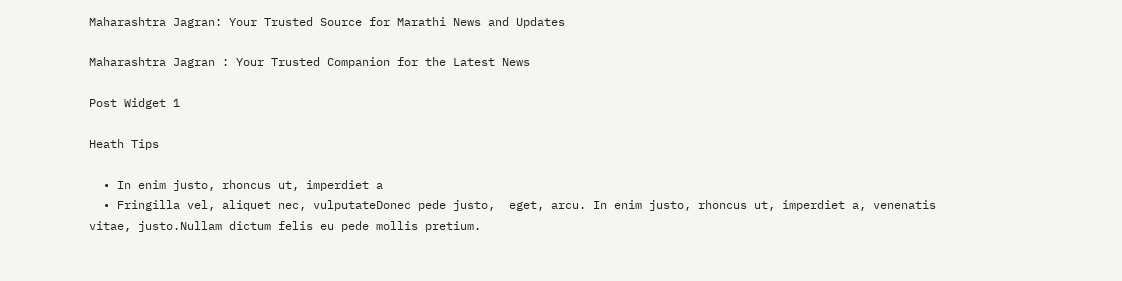Maharashtra Jagran: Your Trusted Source for Marathi News and Updates

Maharashtra Jagran : Your Trusted Companion for the Latest News

Post Widget 1

Heath Tips

  • In enim justo, rhoncus ut, imperdiet a
  • Fringilla vel, aliquet nec, vulputateDonec pede justo,  eget, arcu. In enim justo, rhoncus ut, imperdiet a, venenatis vitae, justo.Nullam dictum felis eu pede mollis pretium.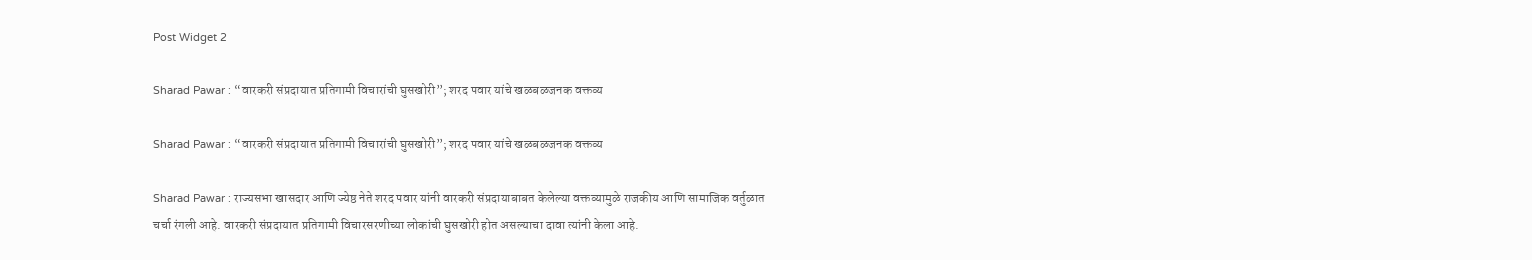Post Widget 2

Sharad Pawar : “वारकरी संप्रदायात प्रतिगामी विचारांची घुसखोरी”; शरद पवार यांचे खळबळजनक वक्तव्य

Sharad Pawar : “वारकरी संप्रदायात प्रतिगामी विचारांची घुसखोरी”; शरद पवार यांचे खळबळजनक वक्तव्य

Sharad Pawar : राज्यसभा खासदार आणि ज्येष्ठ नेते शरद पवार यांनी वारकरी संप्रदायाबाबत केलेल्या वक्तव्यामुळे राजकीय आणि सामाजिक वर्तुळात चर्चा रंगली आहे. वारकरी संप्रदायात प्रतिगामी विचारसरणीच्या लोकांची घुसखोरी होत असल्याचा दावा त्यांनी केला आहे.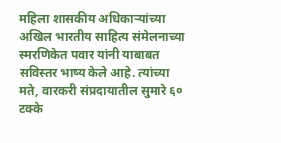महिला शासकीय अधिकाऱ्यांच्या अखिल भारतीय साहित्य संमेलनाच्या स्मरणिकेत पवार यांनी याबाबत सविस्तर भाष्य केले आहे. त्यांच्या मते, वारकरी संप्रदायातील सुमारे ६० टक्के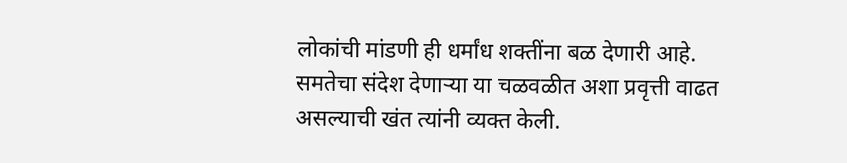लोकांची मांडणी ही धर्मांध शक्तींना बळ देणारी आहे. समतेचा संदेश देणाऱ्या या चळवळीत अशा प्रवृत्ती वाढत असल्याची खंत त्यांनी व्यक्त केली.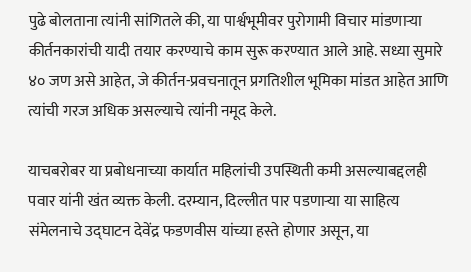पुढे बोलताना त्यांनी सांगितले की, या पार्श्वभूमीवर पुरोगामी विचार मांडणाऱ्या कीर्तनकारांची यादी तयार करण्याचे काम सुरू करण्यात आले आहे. सध्या सुमारे ४० जण असे आहेत, जे कीर्तन-प्रवचनातून प्रगतिशील भूमिका मांडत आहेत आणि त्यांची गरज अधिक असल्याचे त्यांनी नमूद केले.

याचबरोबर या प्रबोधनाच्या कार्यात महिलांची उपस्थिती कमी असल्याबद्दलही पवार यांनी खंत व्यक्त केली. दरम्यान, दिल्लीत पार पडणाऱ्या या साहित्य संमेलनाचे उद्घाटन देवेंद्र फडणवीस यांच्या हस्ते होणार असून, या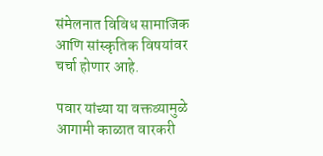संमेलनात विविध सामाजिक आणि सांस्कृतिक विषयांवर चर्चा होणार आहे.

पवार यांच्या या वक्तव्यामुळे आगामी काळात वारकरी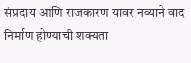संप्रदाय आणि राजकारण यावर नव्याने वाद निर्माण होण्याची शक्यता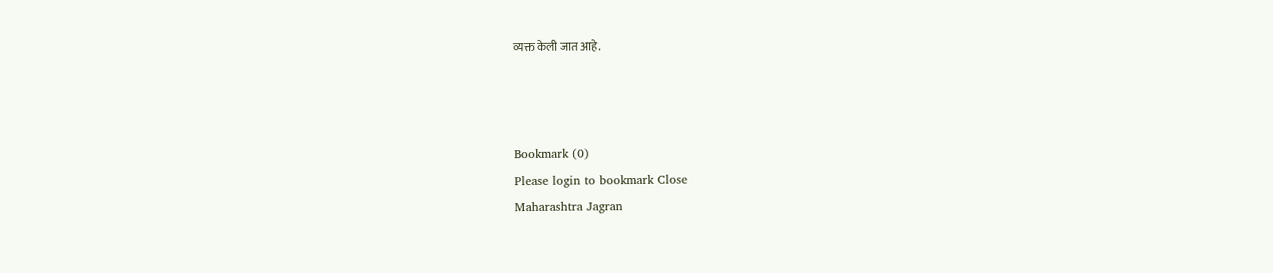व्यक्त केली जात आहे.



Bookmark (0)
Please login to bookmark Close
Maharashtra Jagran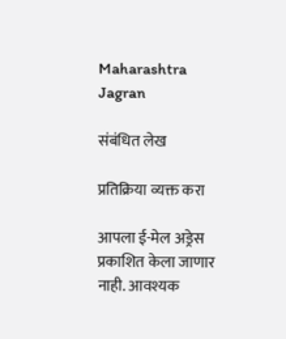Maharashtra Jagran

संबंधित लेख

प्रतिक्रिया व्यक्त करा

आपला ई-मेल अड्रेस प्रकाशित केला जाणार नाही. आवश्यक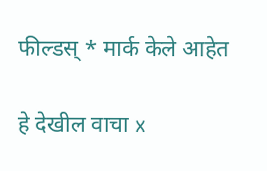फील्डस् * मार्क केले आहेत

हे देखील वाचा x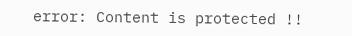error: Content is protected !!